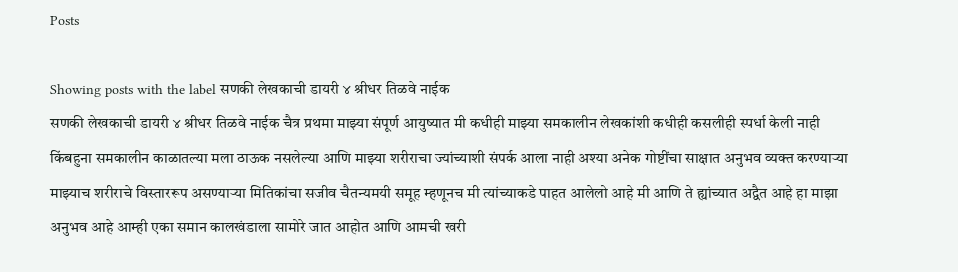Posts

Showing posts with the label सणकी लेखकाची डायरी ४ श्रीधर तिळवे नाईक
सणकी लेखकाची डायरी ४ श्रीधर तिळवे नाईक चैत्र प्रथमा माझ्या संपूर्ण आयुष्यात मी कधीही माझ्या समकालीन लेखकांशी कधीही कसलीही स्पर्धा केली नाही किंबहुना समकालीन काळातल्या मला ठाऊक नसलेल्या आणि माझ्या शरीराचा ज्यांच्याशी संपर्क आला नाही अश्या अनेक गोष्टींचा साक्षात अनुभव व्यक्त करण्याऱ्या माझ्याच शरीराचे विस्ताररूप असण्याऱ्या मितिकांचा सजीव चैतन्यमयी समूह म्हणूनच मी त्यांच्याकडे पाहत आलेलो आहे मी आणि ते ह्यांच्यात अद्वैत आहे हा माझा अनुभव आहे आम्ही एका समान कालखंडाला सामोरे जात आहोत आणि आमची खरी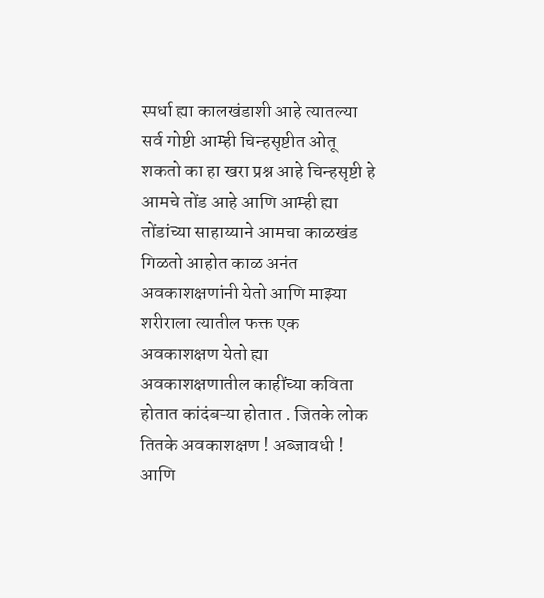स्पर्धा ह्या कालखंडाशी आहे त्यातल्या सर्व गोष्टी आम्ही चिन्हसृष्टीत ओतू शकतो का हा खरा प्रश्न आहे चिन्हसृष्टी हे आमचे तोंड आहे आणि आम्ही ह्या तोंडांच्या साहाय्याने आमचा काळखंड गिळतो आहोत काळ अनंत अवकाशक्षणांनी येतो आणि माझ्या शरीराला त्यातील फक्त एक अवकाशक्षण येतो ह्या अवकाशक्षणातील काहींच्या कविता होतात कांदंबऱ्या होतात . जितके लोक तितके अवकाशक्षण ! अब्जावधी ! आणि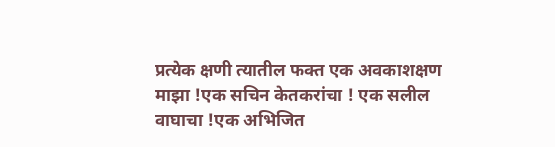प्रत्येक क्षणी त्यातील फक्त एक अवकाशक्षण माझा !एक सचिन केतकरांचा ! एक सलील वाघाचा !एक अभिजित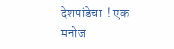देशपांडेचा  ! एक मनोज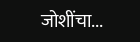जोशींचा...